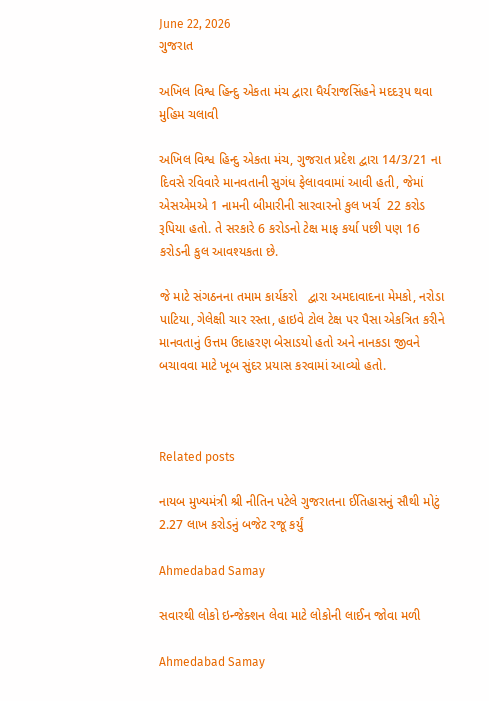June 22, 2026
ગુજરાત

અખિલ વિશ્વ હિન્દુ એકતા મંચ દ્વારા ધૈર્યરાજસિંહને મદદરૂપ થવા મુહિમ ચલાવી

અખિલ વિશ્વ હિન્દુ એકતા મંચ, ગુજરાત પ્રદેશ દ્વારા 14/3/21 ના દિવસે રવિવારે માનવતાની સુગંધ ફેલાવવામાં આવી હતી, જેમાં એસએમએ 1 નામની બીમારીની સારવારનો કુલ ખર્ચ  22 કરોડ રૂપિયા હતો. તે સરકારે 6 કરોડનો ટેક્ષ માફ કર્યા પછી પણ 16 કરોડની કુલ આવશ્યકતા છે.

જે માટે સંગઠનના તમામ કાર્યકરો   દ્વારા અમદાવાદના મેમકો, નરોડા પાટિયા, ગેલેક્ષી ચાર રસ્તા, હાઇવે ટોલ ટેક્ષ પર પૈસા એકત્રિત કરીને માનવતાનું ઉત્તમ ઉદાહરણ બેસાડયો હતો અને નાનકડા જીવને બચાવવા માટે ખૂબ સુંદર પ્રયાસ કરવામાં આવ્યો હતો.



Related posts

નાયબ મુખ્યમંત્રી શ્રી નીતિન પટેલે ગુજરાતના ઈતિહાસનું સૌથી મોટું 2.27 લાખ કરોડનું બજેટ રજૂ કર્યું

Ahmedabad Samay

સવારથી લોકો ઇન્જેક્શન લેવા માટે લોકોની લાઈન જોવા મળી

Ahmedabad Samay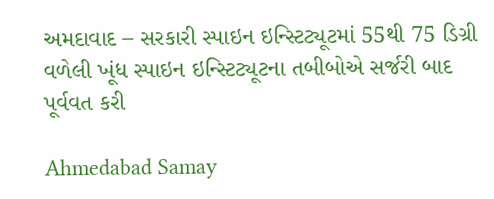અમદાવાદ – સરકારી સ્પાઇન ઇન્સ્ટિટ્યૂટમાં 55થી 75 ડિગ્રી વળેલી ખૂંધ સ્પાઇન ઇન્સ્ટિટ્યૂટના તબીબોએ સર્જરી બાદ પૂર્વવત કરી

Ahmedabad Samay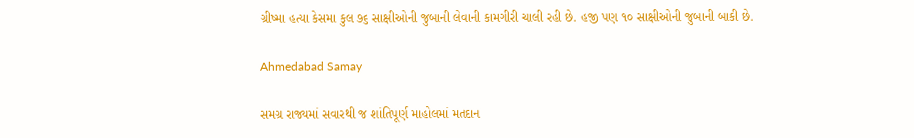ગ્રીષ્મા હત્યા કેસમા કુલ ૭૬ સાક્ષીઓની જુબાની લેવાની કામગીરી ચાલી રહી છે. હજી પણ ૧૦ સાક્ષીઓની જુબાની બાકી છે.

Ahmedabad Samay

સમગ્ર રાજ્યમાં સવારથી જ શાંતિપૂર્ણ માહોલમાં મતદાન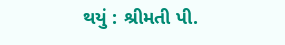થયું : શ્રીમતી પી.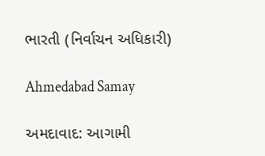ભારતી (નિર્વાચન અધિકારી)

Ahmedabad Samay

અમદાવાદ: આગામી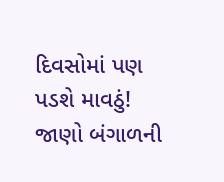દિવસોમાં પણ પડશે માવઠું! જાણો બંગાળની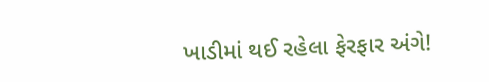ખાડીમાં થઈ રહેલા ફેરફાર અંગે!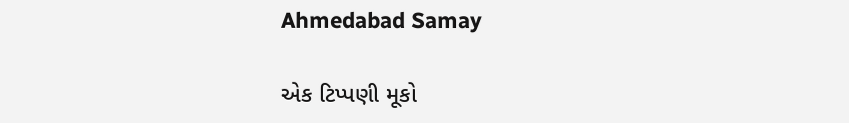Ahmedabad Samay

એક ટિપ્પણી મૂકો